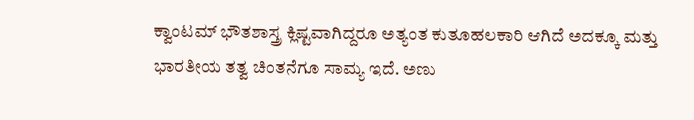ಕ್ವಾಂಟಮ್ ಭೌತಶಾಸ್ತ್ರ ಕ್ಲಿಷ್ಟವಾಗಿದ್ದರೂ ಅತ್ಯಂತ ಕುತೂಹಲಕಾರಿ ಆಗಿದೆ ಅದಕ್ಕೂ ಮತ್ತು ಭಾರತೀಯ ತತ್ವ ಚಿಂತನೆಗೂ ಸಾಮ್ಯ ಇದೆ. ಅಣು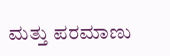ಮತ್ತು ಪರಮಾಣು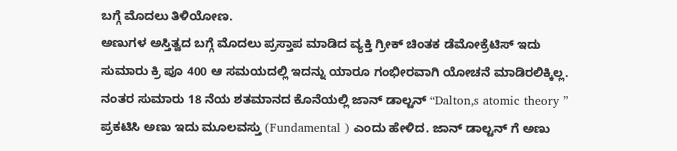ಬಗ್ಗೆ ಮೊದಲು ತಿಳಿಯೋಣ.
ಅಣುಗಳ ಅಸ್ತಿತ್ವದ ಬಗ್ಗೆ ಮೊದಲು ಪ್ರಸ್ತಾಪ ಮಾಡಿದ ವ್ಯಕ್ತಿ ಗ್ರೀಕ್ ಚಿಂತಕ ಡೆಮೋಕ್ರೆಟಿಸ್ ಇದು ಸುಮಾರು ಕ್ರಿ ಪೂ 400 ಆ ಸಮಯದಲ್ಲಿ ಇದನ್ನು ಯಾರೂ ಗಂಭೀರವಾಗಿ ಯೋಚನೆ ಮಾಡಿರಲಿಕ್ಕಿಲ್ಲ.
ನಂತರ ಸುಮಾರು 18 ನೆಯ ಶತಮಾನದ ಕೊನೆಯಲ್ಲಿ ಜಾನ್ ಡಾಲ್ಟನ್ “Dalton,s atomic theory ” ಪ್ರಕಟಿಸಿ ಅಣು ಇದು ಮೂಲವಸ್ತು (Fundamental ) ಎಂದು ಹೇಳಿದ. ಜಾನ್ ಡಾಲ್ಟನ್ ಗೆ ಅಣು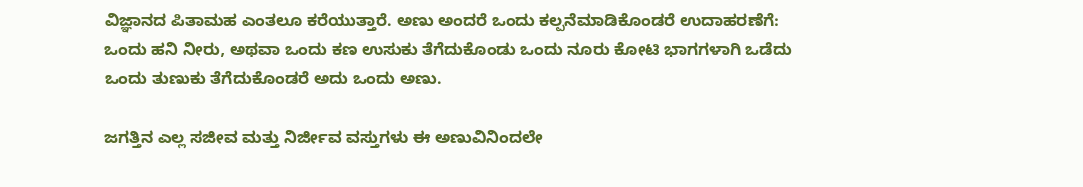ವಿಜ್ಞಾನದ ಪಿತಾಮಹ ಎಂತಲೂ ಕರೆಯುತ್ತಾರೆ. ಅಣು ಅಂದರೆ ಒಂದು ಕಲ್ಪನೆಮಾಡಿಕೊಂಡರೆ ಉದಾಹರಣೆಗೆ: ಒಂದು ಹನಿ ನೀರು, ಅಥವಾ ಒಂದು ಕಣ ಉಸುಕು ತೆಗೆದುಕೊಂಡು ಒಂದು ನೂರು ಕೋಟಿ ಭಾಗಗಳಾಗಿ ಒಡೆದು ಒಂದು ತುಣುಕು ತೆಗೆದುಕೊಂಡರೆ ಅದು ಒಂದು ಅಣು.

ಜಗತ್ತಿನ ಎಲ್ಲ ಸಜೀವ ಮತ್ತು ನಿರ್ಜೀವ ವಸ್ತುಗಳು ಈ ಅಣುವಿನಿಂದಲೇ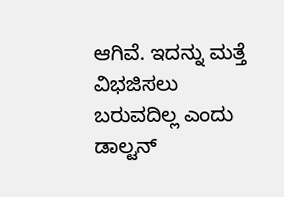ಆಗಿವೆ. ಇದನ್ನು ಮತ್ತೆ ವಿಭಜಿಸಲು ಬರುವದಿಲ್ಲ ಎಂದು ಡಾಲ್ಟನ್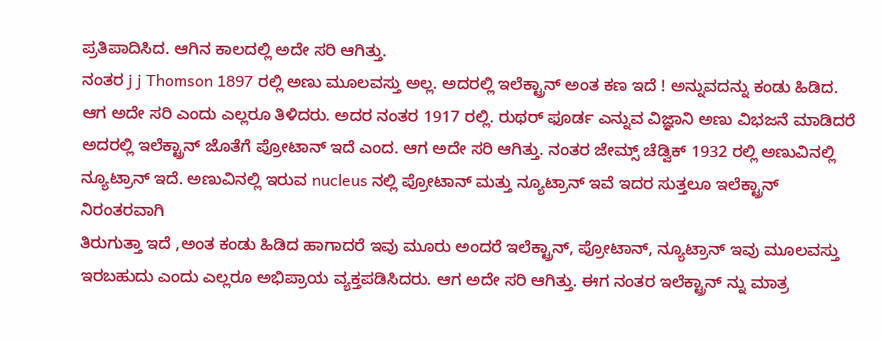ಪ್ರತಿಪಾದಿಸಿದ. ಆಗಿನ ಕಾಲದಲ್ಲಿ ಅದೇ ಸರಿ ಆಗಿತ್ತು.
ನಂತರ j j Thomson 1897 ರಲ್ಲಿ ಅಣು ಮೂಲವಸ್ತು ಅಲ್ಲ. ಅದರಲ್ಲಿ ಇಲೆಕ್ಟ್ರಾನ್ ಅಂತ ಕಣ ಇದೆ ! ಅನ್ನುವದನ್ನು ಕಂಡು ಹಿಡಿದ. ಆಗ ಅದೇ ಸರಿ ಎಂದು ಎಲ್ಲರೂ ತಿಳಿದರು. ಅದರ ನಂತರ 1917 ರಲ್ಲಿ. ರುಥರ್ ಫೂರ್ಡ ಎನ್ನುವ ವಿಜ್ಞಾನಿ ಅಣು ವಿಭಜನೆ ಮಾಡಿದರೆ ಅದರಲ್ಲಿ ಇಲೆಕ್ಟ್ರಾನ್ ಜೊತೆಗೆ ಪ್ರೋಟಾನ್ ಇದೆ ಎಂದ. ಆಗ ಅದೇ ಸರಿ ಆಗಿತ್ತು. ನಂತರ ಜೇಮ್ಸ್ ಚೆಡ್ವಿಕ್ 1932 ರಲ್ಲಿ ಅಣುವಿನಲ್ಲಿ ನ್ಯೂಟ್ರಾನ್ ಇದೆ. ಅಣುವಿನಲ್ಲಿ ಇರುವ nucleus ನಲ್ಲಿ ಪ್ರೋಟಾನ್ ಮತ್ತು ನ್ಯೂಟ್ರಾನ್ ಇವೆ ಇದರ ಸುತ್ತಲೂ ಇಲೆಕ್ಟ್ರಾನ್ ನಿರಂತರವಾಗಿ
ತಿರುಗುತ್ತಾ ಇದೆ ,ಅಂತ ಕಂಡು ಹಿಡಿದ ಹಾಗಾದರೆ ಇವು ಮೂರು ಅಂದರೆ ಇಲೆಕ್ಟ್ರಾನ್, ಪ್ರೋಟಾನ್, ನ್ಯೂಟ್ರಾನ್ ಇವು ಮೂಲವಸ್ತು ಇರಬಹುದು ಎಂದು ಎಲ್ಲರೂ ಅಭಿಪ್ರಾಯ ವ್ಯಕ್ತಪಡಿಸಿದರು. ಆಗ ಅದೇ ಸರಿ ಆಗಿತ್ತು. ಈಗ ನಂತರ ಇಲೆಕ್ಟ್ರಾನ್ ನ್ನು ಮಾತ್ರ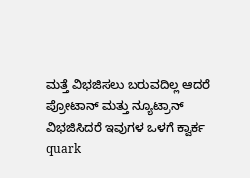ಮತ್ತೆ ವಿಭಜಿಸಲು ಬರುವದಿಲ್ಲ ಆದರೆ ಪ್ರೋಟಾನ್ ಮತ್ತು ನ್ಯೂಟ್ರಾನ್ ವಿಭಜಿಸಿದರೆ ಇವುಗಳ ಒಳಗೆ ಕ್ವಾರ್ಕ quark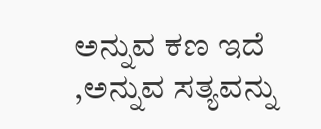ಅನ್ನುವ ಕಣ ಇದೆ ,ಅನ್ನುವ ಸತ್ಯವನ್ನು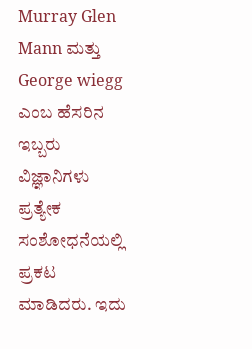Murray Glen Mann ಮತ್ತು George wiegg ಎಂಬ ಹೆಸರಿನ ಇಬ್ಬರು ವಿಜ್ಞಾನಿಗಳು ಪ್ರತ್ಯೇಕ ಸಂಶೋಧನೆಯಲ್ಲಿ ಪ್ರಕಟ ಮಾಡಿದರು. ಇದು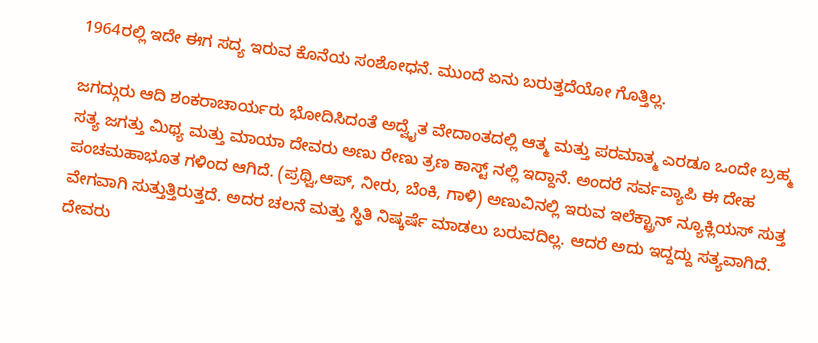1964ರಲ್ಲಿ ಇದೇ ಈಗ ಸದ್ಯ ಇರುವ ಕೊನೆಯ ಸಂಶೋಧನೆ. ಮುಂದೆ ಏನು ಬರುತ್ತದೆಯೋ ಗೊತ್ತಿಲ್ಲ.

ಜಗದ್ಗುರು ಆದಿ ಶಂಕರಾಚಾರ್ಯರು ಭೋದಿಸಿದಂತೆ ಅದ್ವೈತ ವೇದಾಂತದಲ್ಲಿ ಆತ್ಮ ಮತ್ತು ಪರಮಾತ್ಮ ಎರಡೂ ಒಂದೇ ಬ್ರಹ್ಮ ಸತ್ಯ ಜಗತ್ತು ಮಿಥ್ಯ ಮತ್ತು ಮಾಯಾ ದೇವರು ಅಣು ರೇಣು ತ್ರಣ ಕಾಸ್ಟ್ ನಲ್ಲಿ ಇದ್ದಾನೆ. ಅಂದರೆ ಸರ್ವವ್ಯಾಪಿ ಈ ದೇಹ ಪಂಚಮಹಾಭೂತ ಗಳಿಂದ ಆಗಿದೆ. (ಪ್ರಥ್ವಿ,ಆಪ್, ನೀರು, ಬೆಂಕಿ, ಗಾಳಿ) ಅಣುವಿನಲ್ಲಿ ಇರುವ ಇಲೆಕ್ಟ್ರಾನ್ ನ್ಯೂಕ್ಲಿಯಸ್ ಸುತ್ತ ವೇಗವಾಗಿ ಸುತ್ತುತ್ತಿರುತ್ತದೆ. ಅದರ ಚಲನೆ ಮತ್ತು ಸ್ಥಿತಿ ನಿಷ್ಕರ್ಷೆ ಮಾಡಲು ಬರುವದಿಲ್ಲ. ಆದರೆ ಅದು ಇದ್ದದ್ದು ಸತ್ಯವಾಗಿದೆ. ದೇವರು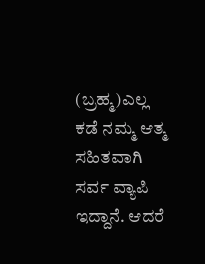(ಬ್ರಹ್ಮ)ಎಲ್ಲ ಕಡೆ ನಮ್ಮ ಆತ್ಮ ಸಹಿತವಾಗಿ ಸರ್ವ ವ್ಯಾಪಿ ಇದ್ದಾನೆ. ಆದರೆ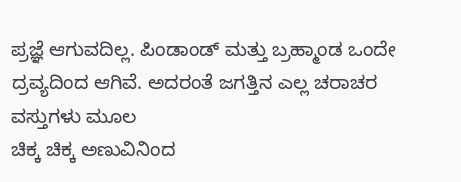ಪ್ರಜ್ಞೆ ಆಗುವದಿಲ್ಲ. ಪಿಂಡಾಂಡ್ ಮತ್ತು ಬ್ರಹ್ಮಾಂಡ ಒಂದೇ ದ್ರವ್ಯದಿಂದ ಆಗಿವೆ. ಅದರಂತೆ ಜಗತ್ತಿನ ಎಲ್ಲ ಚರಾಚರ ವಸ್ತುಗಳು ಮೂಲ
ಚಿಕ್ಕ ಚಿಕ್ಕ ಅಣುವಿನಿಂದ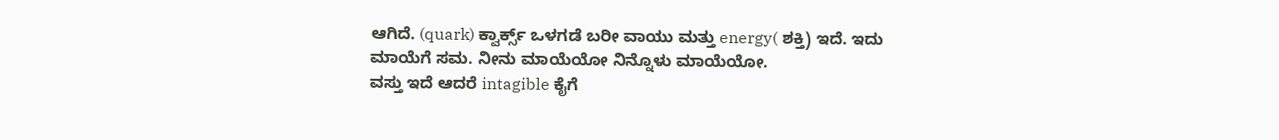ಆಗಿದೆ. (quark) ಕ್ವಾರ್ಕ್ಸ್ ಒಳಗಡೆ ಬರೀ ವಾಯು ಮತ್ತು energy( ಶಕ್ತಿ) ಇದೆ. ಇದು ಮಾಯೆಗೆ ಸಮ. ನೀನು ಮಾಯೆಯೋ ನಿನ್ನೊಳು ಮಾಯೆಯೋ.
ವಸ್ತು ಇದೆ ಆದರೆ intagible ಕೈಗೆ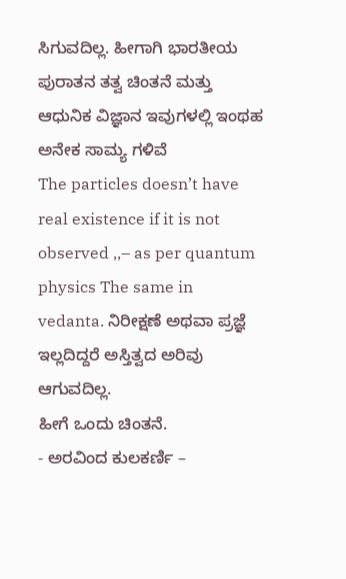ಸಿಗುವದಿಲ್ಲ. ಹೀಗಾಗಿ ಭಾರತೀಯ ಪುರಾತನ ತತ್ವ ಚಿಂತನೆ ಮತ್ತು ಆಧುನಿಕ ವಿಜ್ಞಾನ ಇವುಗಳಲ್ಲಿ ಇಂಥಹ ಅನೇಕ ಸಾಮ್ಯ ಗಳಿವೆ
The particles doesn’t have real existence if it is not observed ,,– as per quantum physics The same in vedanta. ನಿರೀಕ್ಷಣೆ ಅಥವಾ ಪ್ರಜ್ಞೆ ಇಲ್ಲದಿದ್ದರೆ ಅಸ್ತಿತ್ವದ ಅರಿವು ಆಗುವದಿಲ್ಲ.
ಹೀಗೆ ಒಂದು ಚಿಂತನೆ.
- ಅರವಿಂದ ಕುಲಕರ್ಣಿ –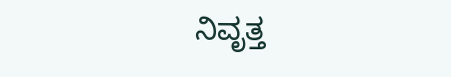ನಿವೃತ್ತ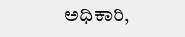ಅಧಿಕಾರಿ,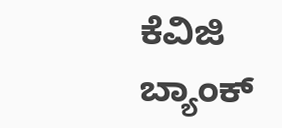ಕೆವಿಜಿ ಬ್ಯಾಂಕ್